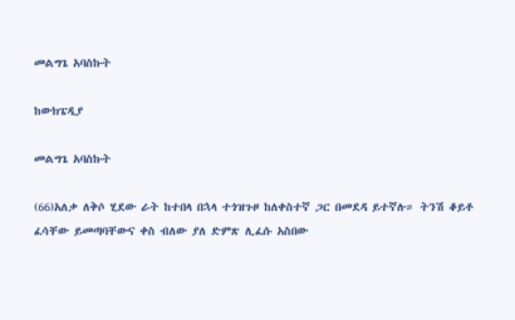መልግጌ አባስኩት

ከውክፔዲያ

መልግጌ አባስኩት

(66)አለቃ ለቅሶ ሂደው ራት ከተበላ በኋላ ተጎዝጉዞ ከለቀስተኛ ጋር በመደዳ ይተኛሉ። ትንሽ ቆይቶ ፈሳቸው ይመጣባቸውና ቀስ ብለው ያለ ድምጽ ሊፈሱ አስበው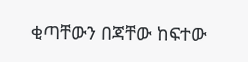ቂጣቸውን በጃቸው ከፍተው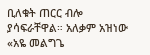ቢለቁት ጠርር ብሎ ያሳፍራቸዋል። አለቃም አዝነው «አዬ መልግጌ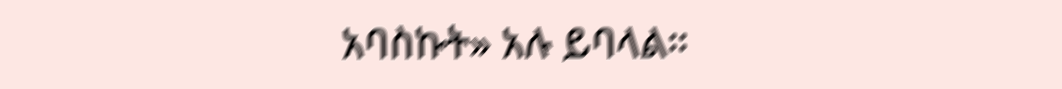አባስኩት» አሉ ይባላል።